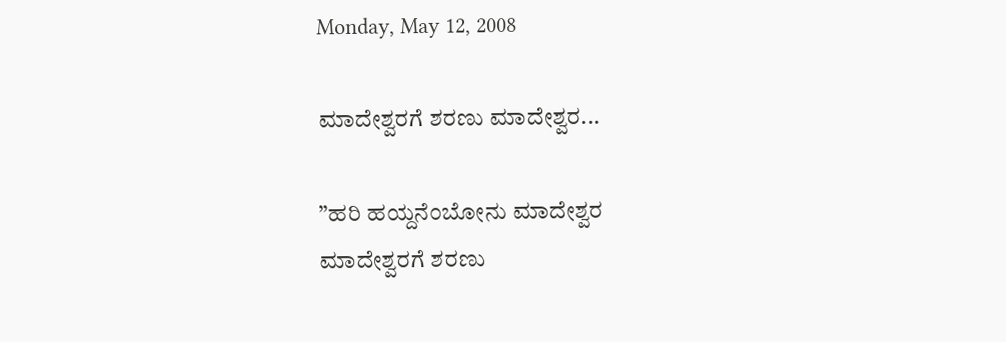Monday, May 12, 2008

ಮಾದೇಶ್ವರಗೆ ಶರಣು ಮಾದೇಶ್ವರ...

”ಹರಿ ಹಯ್ದನೆಂಬೋನು ಮಾದೇಶ್ವರ
ಮಾದೇಶ್ವರಗೆ ಶರಣು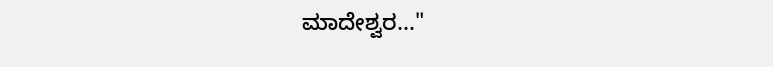ಮಾದೇಶ್ವರ..."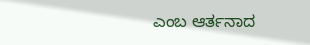ಎಂಬ ಆರ್ತನಾದ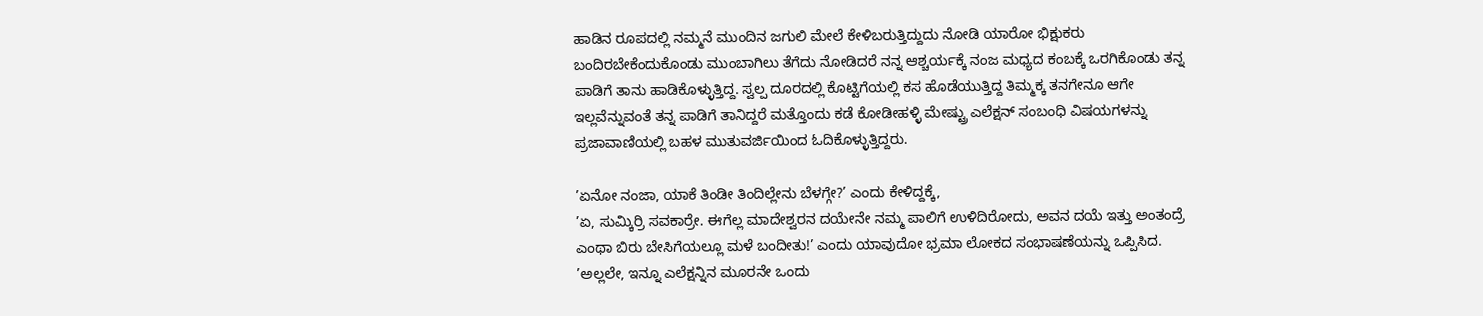ಹಾಡಿನ ರೂಪದಲ್ಲಿ ನಮ್ಮನೆ ಮುಂದಿನ ಜಗುಲಿ ಮೇಲೆ ಕೇಳಿಬರುತ್ತಿದ್ದುದು ನೋಡಿ ಯಾರೋ ಭಿಕ್ಷುಕರು ಬಂದಿರಬೇಕೆಂದುಕೊಂಡು ಮುಂಬಾಗಿಲು ತೆಗೆದು ನೋಡಿದರೆ ನನ್ನ ಆಶ್ಚರ್ಯಕ್ಕೆ ನಂಜ ಮಧ್ಯದ ಕಂಬಕ್ಕೆ ಒರಗಿಕೊಂಡು ತನ್ನ ಪಾಡಿಗೆ ತಾನು ಹಾಡಿಕೊಳ್ಳುತ್ತಿದ್ದ. ಸ್ವಲ್ಪ ದೂರದಲ್ಲಿ ಕೊಟ್ಟಿಗೆಯಲ್ಲಿ ಕಸ ಹೊಡೆಯುತ್ತಿದ್ದ ತಿಮ್ಮಕ್ಕ ತನಗೇನೂ ಆಗೇ ಇಲ್ಲವೆನ್ನುವಂತೆ ತನ್ನ ಪಾಡಿಗೆ ತಾನಿದ್ದರೆ ಮತ್ತೊಂದು ಕಡೆ ಕೋಡೀಹಳ್ಳಿ ಮೇಷ್ಟ್ರು ಎಲೆಕ್ಷನ್ ಸಂಬಂಧಿ ವಿಷಯಗಳನ್ನು ಪ್ರಜಾವಾಣಿಯಲ್ಲಿ ಬಹಳ ಮುತುವರ್ಜಿಯಿಂದ ಓದಿಕೊಳ್ಳುತ್ತಿದ್ದರು.

’ಏನೋ ನಂಜಾ, ಯಾಕೆ ತಿಂಡೀ ತಿಂದಿಲ್ಲೇನು ಬೆಳಗ್ಗೇ?’ ಎಂದು ಕೇಳಿದ್ದಕ್ಕೆ,
’ಏ, ಸುಮ್ಕಿರ್ರಿ ಸವಕಾರ್ರೇ. ಈಗೆಲ್ಲ ಮಾದೇಶ್ವರನ ದಯೇನೇ ನಮ್ಮ ಪಾಲಿಗೆ ಉಳಿದಿರೋದು, ಅವನ ದಯೆ ಇತ್ತು ಅಂತಂದ್ರೆ ಎಂಥಾ ಬಿರು ಬೇಸಿಗೆಯಲ್ಲೂ ಮಳೆ ಬಂದೀತು!’ ಎಂದು ಯಾವುದೋ ಭ್ರಮಾ ಲೋಕದ ಸಂಭಾಷಣೆಯನ್ನು ಒಪ್ಪಿಸಿದ.
’ಅಲ್ಲಲೇ, ಇನ್ನೂ ಎಲೆಕ್ಷನ್ನಿನ ಮೂರನೇ ಒಂದು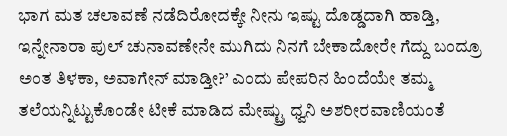ಭಾಗ ಮತ ಚಲಾವಣೆ ನಡೆದಿರೋದಕ್ಕೇ ನೀನು ಇಷ್ಟು ದೊಡ್ಡದಾಗಿ ಹಾಡ್ತಿ, ಇನ್ನೇನಾರಾ ಪುಲ್ ಚುನಾವಣೇನೇ ಮುಗಿದು ನಿನಗೆ ಬೇಕಾದೋರೇ ಗೆದ್ದು ಬಂದ್ರೂ ಅಂತ ತಿಳಕಾ, ಅವಾಗೇನ್ ಮಾಡ್ತೀ?’ ಎಂದು ಪೇಪರಿನ ಹಿಂದೆಯೇ ತಮ್ಮ ತಲೆಯನ್ನಿಟ್ಟುಕೊಂಡೇ ಟೀಕೆ ಮಾಡಿದ ಮೇಷ್ಟ್ರು ಧ್ವನಿ ಅಶರೀರವಾಣಿಯಂತೆ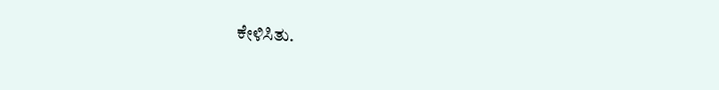ಕೇಳಿಸಿತು.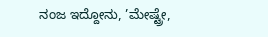ನಂಜ ಇದ್ದೋನು, ’ಮೇಷ್ಟ್ರೇ,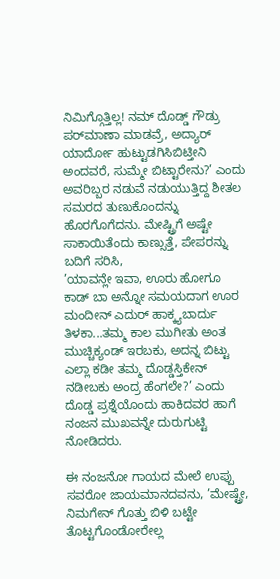ನಿಮಿಗ್ಗೊತ್ತಿಲ್ಲ! ನಮ್ ದೊಡ್ಡ್ ಗೌಡ್ರು ಪರ್‌ಮಾಣಾ ಮಾಡವ್ರೆ, ಅದ್ಯಾರ್ ಯಾರ್ದೋ ಹುಟ್ಟುಡಗಿಸಿ‌ಬಿಟ್ತೀನಿ ಅಂದವರೆ, ಸುಮ್ಮೇ ಬಿಟ್ಟಾರೇನು?’ ಎಂದು ಅವರಿಬ್ಬರ ನಡುವೆ ನಡುಯುತ್ತಿದ್ದ ಶೀತಲ ಸಮರದ ತುಣುಕೊಂದನ್ನು ಹೊರಗೊಗೆದನು. ಮೇಷ್ಟ್ರಿಗೆ ಅಷ್ಟೇ ಸಾಕಾಯಿತೆಂದು ಕಾಣ್ಸುತ್ತೆ, ಪೇಪರನ್ನು ಬದಿಗೆ ಸರಿಸಿ,
’ಯಾವನ್ಲೇ ಇವಾ, ಊರು ಹೋಗೂ ಕಾಡ್ ಬಾ ಅನ್ನೋ ಸಮಯದಾಗ ಊರ ಮಂದೀನ್ ಎದುರ್ ಹಾಕ್ಕ್ಯಬಾರ್ದು ತಿಳಕಾ...ತಮ್ಮ ಕಾಲ ಮುಗೀತು ಅಂತ ಮುಚ್ಚಿಕ್ಯಂಡ್ ಇರಬಕು, ಅದನ್ನ ಬಿಟ್ಟು ಎಲ್ಲಾ ಕಡೀ ತಮ್ಮ ದೊಡ್ಡಸ್ತಿಕೇನ್ ನಡೀಬಕು ಅಂದ್ರ ಹೆಂಗಲೇ?’ ಎಂದು ದೊಡ್ಡ ಪ್ರಶ್ನೆಯೊಂದು ಹಾಕಿದವರ ಹಾಗೆ ನಂಜನ ಮುಖವನ್ನೇ ದುರುಗುಟ್ಟಿ ನೋಡಿದರು.

ಈ ನಂಜನೋ ಗಾಯದ ಮೇಲೆ ಉಪ್ಪು ಸವರೋ ಜಾಯಮಾನದವನು, ’ಮೇಷ್ಟ್ರೇ, ನಿಮಗೇನ್ ಗೊತ್ತು ಬಿಳಿ ಬಟ್ಟೇ ತೊಟ್ಟಗೊಂಡೋರೇಲ್ಲ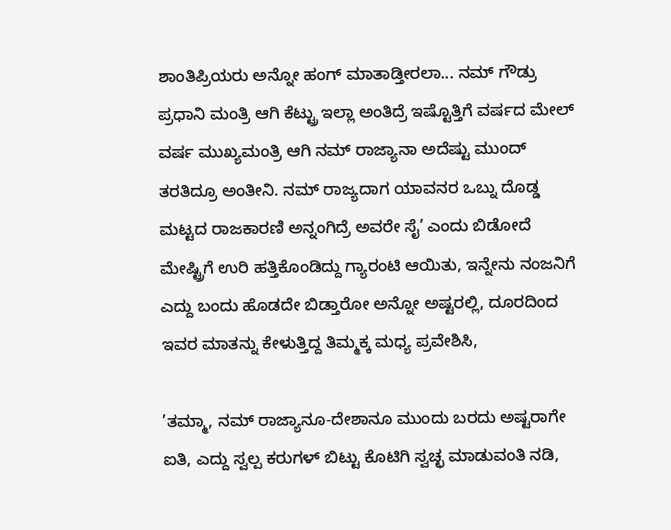ಶಾಂತಿಪ್ರಿಯರು ಅನ್ನೋ ಹಂಗ್ ಮಾತಾಡ್ತೀರಲಾ... ನಮ್ ಗೌಡ್ರು ಪ್ರಧಾನಿ ಮಂತ್ರಿ ಆಗಿ ಕೆಟ್ಟ್ರು ಇಲ್ಲಾ ಅಂತಿದ್ರೆ ಇಷ್ಟೊತ್ತಿಗೆ ವರ್ಷದ ಮೇಲ್ ವರ್ಷ ಮುಖ್ಯಮಂತ್ರಿ ಆಗಿ ನಮ್ ರಾಜ್ಯಾನಾ ಅದೆಷ್ಟು ಮುಂದ್ ತರತಿದ್ರೂ ಅಂತೀನಿ. ನಮ್ ರಾಜ್ಯದಾಗ ಯಾವನರ ಒಬ್ನು ದೊಡ್ಡ ಮಟ್ಟದ ರಾಜಕಾರಣಿ ಅನ್ನಂಗಿದ್ರೆ ಅವರೇ ಸೈ’ ಎಂದು ಬಿಡೋದೆ ಮೇಷ್ಟ್ರಿಗೆ ಉರಿ ಹತ್ತಿಕೊಂಡಿದ್ದು ಗ್ಯಾರಂಟಿ ಆಯಿತು, ಇನ್ನೇನು ನಂಜನಿಗೆ ಎದ್ದು ಬಂದು ಹೊಡದೇ ಬಿಡ್ತಾರೋ ಅನ್ನೋ ಅಷ್ಟರಲ್ಲಿ, ದೂರದಿಂದ ಇವರ ಮಾತನ್ನು ಕೇಳುತ್ತಿದ್ದ ತಿಮ್ಮಕ್ಕ ಮಧ್ಯ ಪ್ರವೇಶಿಸಿ,

’ತಮ್ಮಾ, ನಮ್ ರಾಜ್ಯಾನೂ-ದೇಶಾನೂ ಮುಂದು ಬರದು ಅಷ್ಟರಾಗೇ ಐತಿ, ಎದ್ದು ಸ್ವಲ್ಪ ಕರುಗಳ್ ಬಿಟ್ಟು ಕೊಟಿಗಿ ಸ್ವಚ್ಛ ಮಾಡುವಂತಿ ನಡಿ,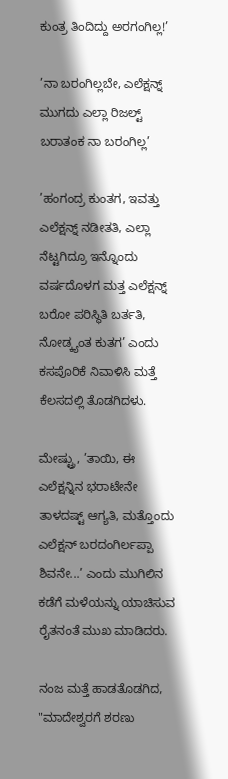ಕುಂತ್ರ ತಿಂದಿದ್ದು ಅರಗಂಗಿಲ್ಲ!’

’ನಾ ಬರಂಗಿಲ್ಲಬೇ, ಎಲೆಕ್ಷನ್ನ್ ಮುಗದು ಎಲ್ಲಾ ರಿಜಲ್ಟ್ ಬರಾತಂಕ ನಾ ಬರಂಗಿಲ್ಲ’

’ಹಂಗಂದ್ರ ಕುಂತಗ, ಇವತ್ತು ಎಲೆಕ್ಷನ್ನ್ ನಡೀತತಿ, ಎಲ್ಲಾ ನೆಟ್ಟಗಿದ್ರೂ ಇನ್ನೊಂದು ವರ್ಷದೊಳಗ ಮತ್ತ ಎಲೆಕ್ಷನ್ನ್ ಬರೋ ಪರಿಸ್ಥಿತಿ ಬರ್ತತಿ, ನೋಡ್ಕ್ಯಂತ ಕುತಗ’ ಎಂದು ಕಸಪೊರಿಕೆ ನಿವಾಳಿಸಿ ಮತ್ತೆ ಕೆಲಸದಲ್ಲಿ ತೊಡಗಿದಳು.

ಮೇಷ್ಟ್ರು, ’ತಾಯಿ, ಈ ಎಲೆಕ್ಷನ್ನಿನ ಭರಾಟೇನೇ ತಾಳದಷ್ಟ್ ಆಗ್ಯತಿ, ಮತ್ತೊಂದು ಎಲೆಕ್ಷನ್ ಬರದಂಗಿರ್ಲಪ್ಪಾ ಶಿವನೇ...’ ಎಂದು ಮುಗಿಲಿನ ಕಡೆಗೆ ಮಳೆಯನ್ನು ಯಾಚಿಸುವ ರೈತನಂತೆ ಮುಖ ಮಾಡಿದರು.

ನಂಜ ಮತ್ತೆ ಹಾಡತೊಡಗಿದ,
"ಮಾದೇಶ್ವರಗೆ ಶರಣು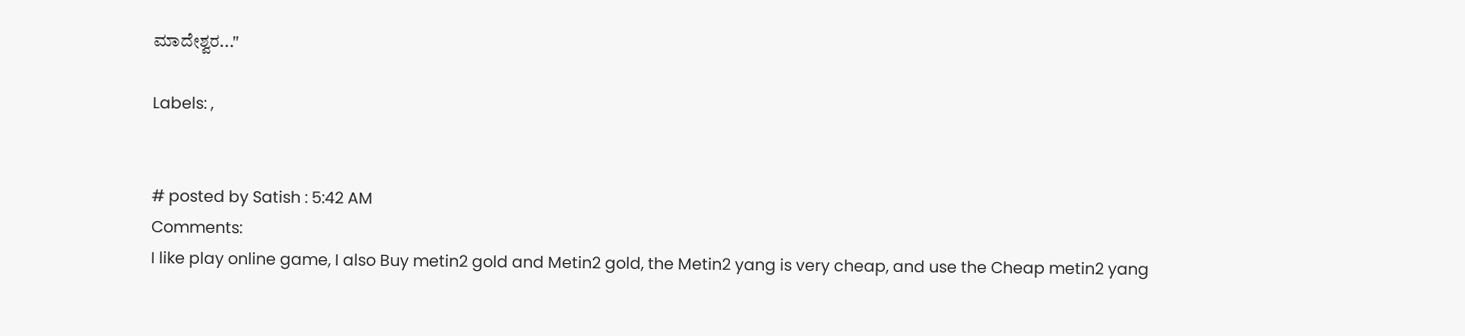ಮಾದೇಶ್ವರ..."

Labels: ,


# posted by Satish : 5:42 AM
Comments:
I like play online game, I also Buy metin2 gold and Metin2 gold, the Metin2 yang is very cheap, and use the Cheap metin2 yang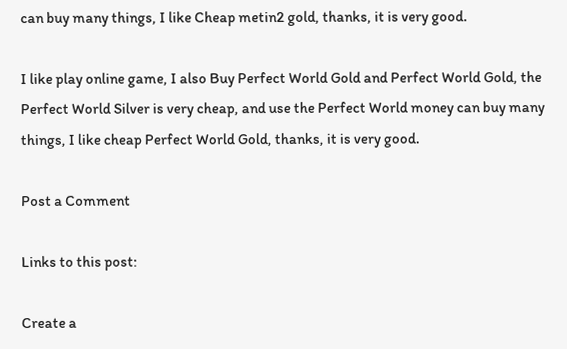can buy many things, I like Cheap metin2 gold, thanks, it is very good.

I like play online game, I also Buy Perfect World Gold and Perfect World Gold, the Perfect World Silver is very cheap, and use the Perfect World money can buy many things, I like cheap Perfect World Gold, thanks, it is very good.

Post a Comment

Links to this post:

Create a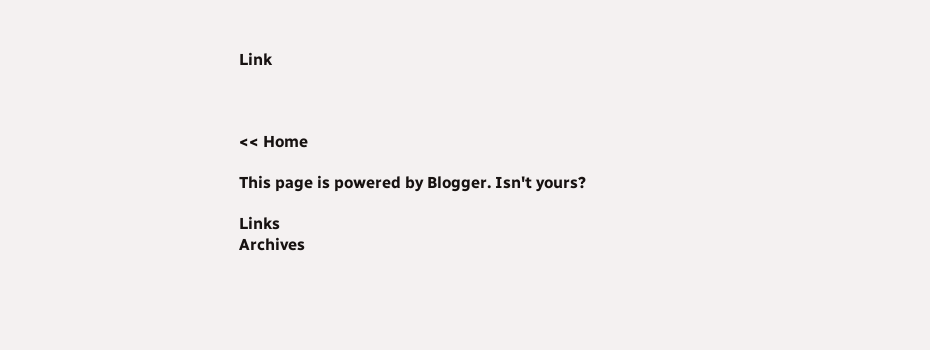Link



<< Home

This page is powered by Blogger. Isn't yours?

Links
Archives